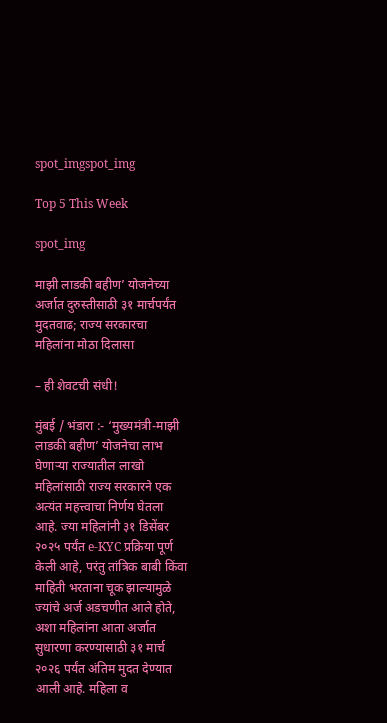spot_imgspot_img

Top 5 This Week

spot_img

माझी लाडकी बहीण’ योजनेच्या अर्जात दुरुस्तीसाठी ३१ मार्चपर्यंत मुदतवाढ; राज्य सरकारचा महिलांना मोठा दिलासा

– ही शेवटची संधी!

मुंबई / भंडारा :- ‘मुख्यमंत्री-माझी लाडकी बहीण’ योजनेचा लाभ घेणाऱ्या राज्यातील लाखो महिलांसाठी राज्य सरकारने एक अत्यंत महत्त्वाचा निर्णय घेतला आहे. ज्या महिलांनी ३१ डिसेंबर २०२५ पर्यंत e-KYC प्रक्रिया पूर्ण केली आहे, परंतु तांत्रिक बाबी किंवा माहिती भरताना चूक झाल्यामुळे ज्यांचे अर्ज अडचणीत आले होते, अशा महिलांना आता अर्जात सुधारणा करण्यासाठी ३१ मार्च २०२६ पर्यंत अंतिम मुदत देण्यात आली आहे. महिला व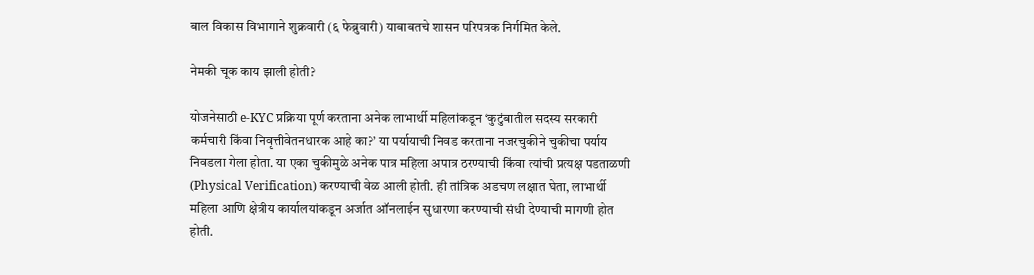बाल विकास विभागाने शुक्रवारी (६ फेब्रुवारी) याबाबतचे शासन परिपत्रक निर्गमित केले.

नेमकी चूक काय झाली होती?

योजनेसाठी e-KYC प्रक्रिया पूर्ण करताना अनेक लाभार्थी महिलांकडून ‘कुटुंबातील सदस्य सरकारी कर्मचारी किंवा निवृत्तीवेतनधारक आहे का?’ या पर्यायाची निवड करताना नजरचुकीने चुकीचा पर्याय निवडला गेला होता. या एका चुकीमुळे अनेक पात्र महिला अपात्र ठरण्याची किंवा त्यांची प्रत्यक्ष पडताळणी (Physical Verification) करण्याची वेळ आली होती. ही तांत्रिक अडचण लक्षात घेता, लाभार्थी महिला आणि क्षेत्रीय कार्यालयांकडून अर्जात ऑनलाईन सुधारणा करण्याची संधी देण्याची मागणी होत होती.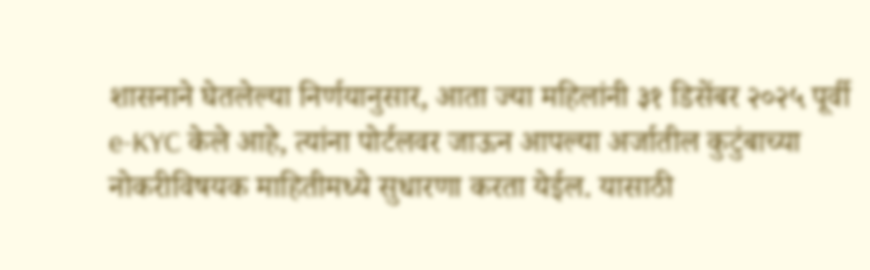शासनाने घेतलेल्या निर्णयानुसार, आता ज्या महिलांनी ३१ डिसेंबर २०२५ पूर्वी e-KYC केले आहे, त्यांना पोर्टलवर जाऊन आपल्या अर्जातील कुटुंबाच्या नोकरीविषयक माहितीमध्ये सुधारणा करता येईल. यासाठी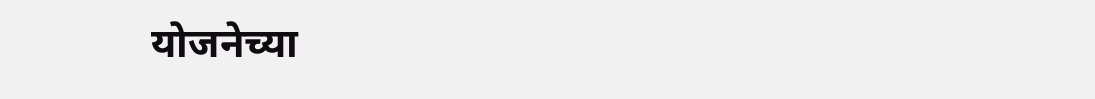योजनेच्या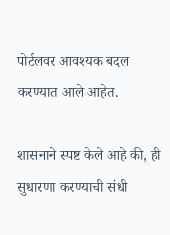पोर्टलवर आवश्यक बदल करण्यात आले आहेत.

शासनाने स्पष्ट केले आहे की, ही सुधारणा करण्याची संधी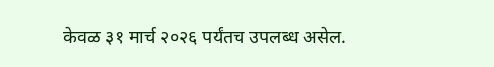केवळ ३१ मार्च २०२६ पर्यंतच उपलब्ध असेल.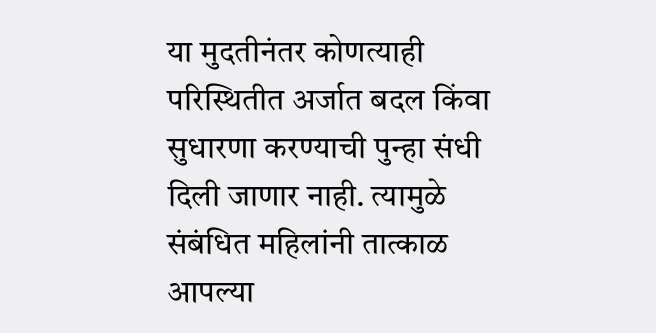या मुदतीनंतर कोणत्याही परिस्थितीत अर्जात बदल किंवा सुधारणा करण्याची पुन्हा संधी दिली जाणार नाही. त्यामुळे संबंधित महिलांनी तात्काळ आपल्या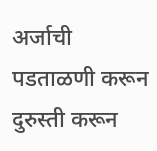अर्जाची पडताळणी करून दुरुस्ती करून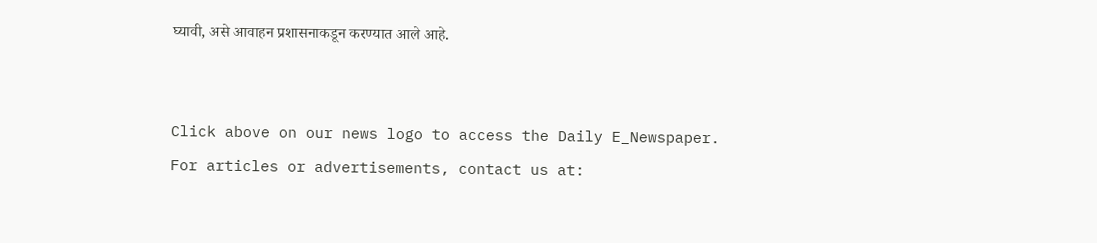घ्यावी, असे आवाहन प्रशासनाकडून करण्यात आले आहे.


Click above on our news logo to access the Daily E_Newspaper.
For articles or advertisements, contact us at: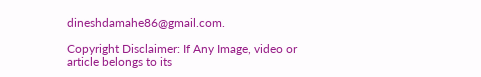dineshdamahe86@gmail.com.

Copyright Disclaimer: If Any Image, video or article belongs to its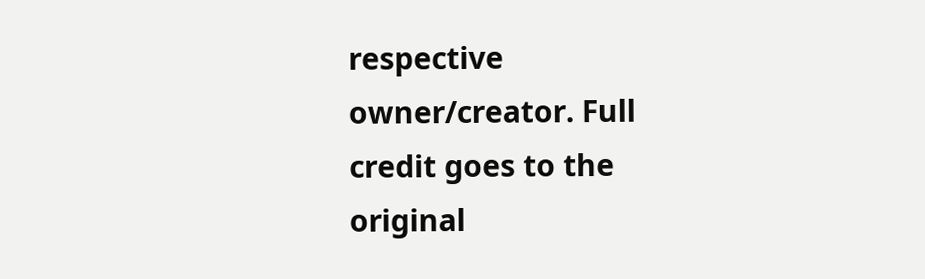respective owner/creator. Full credit goes to the original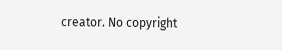creator. No copyright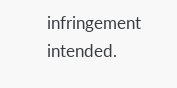infringement intended.